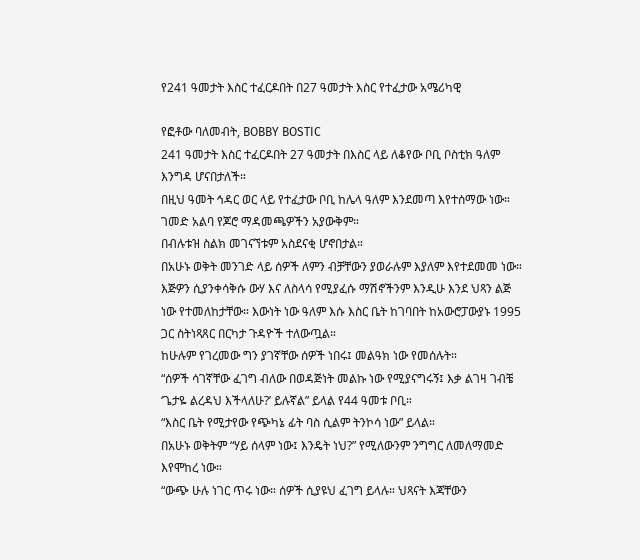የ241 ዓመታት እስር ተፈርዶበት በ27 ዓመታት እስር የተፈታው አሜሪካዊ

የፎቶው ባለመብት, BOBBY BOSTIC
241 ዓመታት እስር ተፈርዶበት 27 ዓመታት በእስር ላይ ለቆየው ቦቢ ቦስቲክ ዓለም እንግዳ ሆናበታለች።
በዚህ ዓመት ኅዳር ወር ላይ የተፈታው ቦቢ ከሌላ ዓለም እንደመጣ እየተሰማው ነው።
ገመድ አልባ የጆሮ ማዳመጫዎችን አያውቅም።
በብሉቱዝ ስልክ መገናኘቱም አስደናቂ ሆኖበታል።
በአሁኑ ወቅት መንገድ ላይ ሰዎች ለምን ብቻቸውን ያወራሉም እያለም እየተደመመ ነው።
እጅዎን ሲያንቀሳቅሱ ውሃ እና ለስላሳ የሚያፈሱ ማሽኖችንም እንዲሁ እንደ ህጻን ልጅ ነው የተመለከታቸው። እውነት ነው ዓለም እሱ እስር ቤት ከገባበት ከአውሮፓውያኑ 1995 ጋር ስትነጻጸር በርካታ ጉዳዮች ተለውጧል።
ከሁሉም የገረመው ግን ያገኛቸው ሰዎች ነበሩ፤ መልዓክ ነው የመሰሉት።
“ሰዎች ሳገኛቸው ፈገግ ብለው በወዳጅነት መልኩ ነው የሚያናግሩኝ፤ እቃ ልገዛ ገብቼ ‘ጌታዬ ልረዳህ እችላለሁ?’ ይሉኛል” ይላል የ44 ዓመቱ ቦቢ።
“እስር ቤት የሚታየው የጭካኔ ፊት ባስ ሲልም ትንኮሳ ነው” ይላል።
በአሁኑ ወቅትም “ሃይ ሰላም ነው፤ እንዴት ነህ?” የሚለውንም ንግግር ለመለማመድ እየሞከረ ነው።
“ውጭ ሁሉ ነገር ጥሩ ነው። ሰዎች ሲያዩህ ፈገግ ይላሉ። ህጻናት እጃቸውን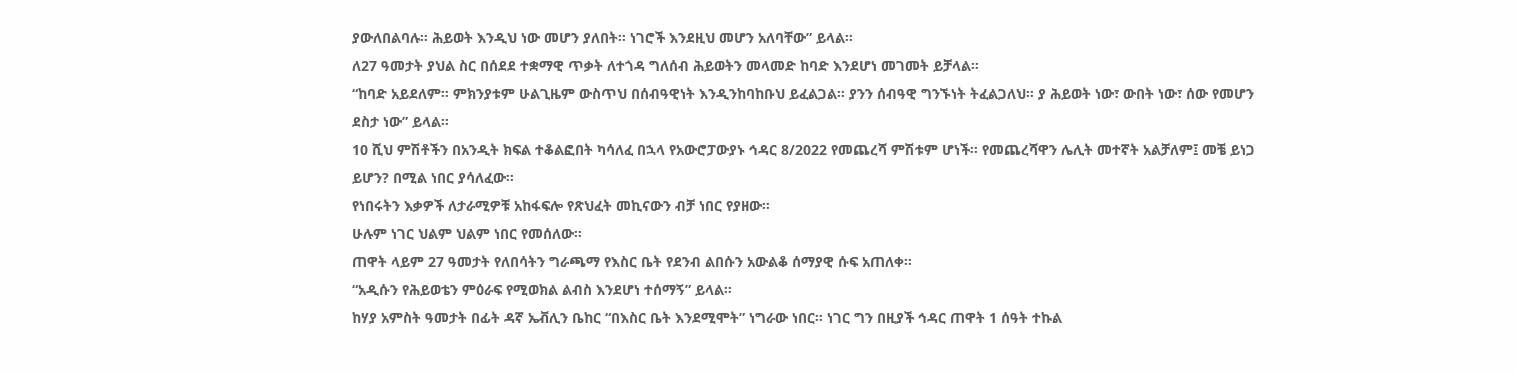ያውለበልባሉ። ሕይወት እንዲህ ነው መሆን ያለበት። ነገሮች እንደዚህ መሆን አለባቸው” ይላል።
ለ27 ዓመታት ያህል ስር በሰደደ ተቋማዊ ጥቃት ለተጎዳ ግለሰብ ሕይወትን መላመድ ከባድ እንደሆነ መገመት ይቻላል።
“ከባድ አይደለም። ምክንያቱም ሁልጊዜም ውስጥህ በሰብዓዊነት እንዲንከባከቡህ ይፈልጋል። ያንን ሰብዓዊ ግንኙነት ትፈልጋለህ። ያ ሕይወት ነው፣ ውበት ነው፣ ሰው የመሆን ደስታ ነው” ይላል።
10 ሺህ ምሽቶችን በአንዲት ክፍል ተቆልፎበት ካሳለፈ በኋላ የአውሮፓውያኑ ኅዳር 8/2022 የመጨረሻ ምሽቱም ሆነች። የመጨረሻዋን ሌሊት መተኛት አልቻለም፤ መቼ ይነጋ ይሆን? በሚል ነበር ያሳለፈው።
የነበሩትን እቃዎች ለታራሚዎቹ አከፋፍሎ የጽህፈት መኪናውን ብቻ ነበር የያዘው።
ሁሉም ነገር ህልም ህልም ነበር የመሰለው።
ጠዋት ላይም 27 ዓመታት የለበሳትን ግራጫማ የእስር ቤት የደንብ ልበሱን አውልቆ ሰማያዊ ሱፍ አጠለቀ።
“አዲሱን የሕይወቴን ምዕራፍ የሚወክል ልብስ እንደሆነ ተሰማኝ” ይላል።
ከሃያ አምስት ዓመታት በፊት ዳኛ ኤቭሊን ቤከር “በእስር ቤት እንደሚሞት” ነግራው ነበር። ነገር ግን በዚያች ኅዳር ጠዋት 1 ሰዓት ተኩል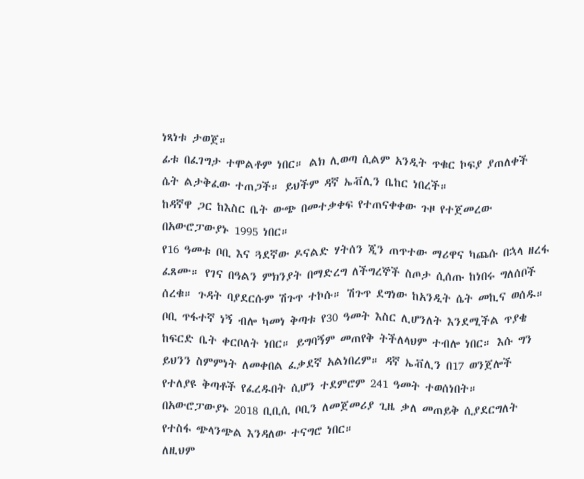ነጻነቱ ታወጀ።
ፊቱ በፈገግታ ተሞልቶም ነበር። ልክ ሊወጣ ሲልም አንዲት ጥቁር ኮፍያ ያጠለቀች ሴት ልታቅፈው ተጠጋች። ይህችም ዳኛ ኤቭሊን ቤከር ነበረች።
ከዳኛዋ ጋር ከእስር ቤት ውጭ በመተቃቀፍ የተጠናቀቀው ጉዞ የተጀመረው በአውሮፓውያኑ 1995 ነበር።
የ16 ዓመቱ ቦቢ እና ጓደኛው ዶናልድ ሃትሰን ጂን ጠጥተው ማሪዋና ካጨሱ በኋላ ዘረፋ ፈጸሙ። የገና በዓልን ምክንያት በማድረግ ለችግረኞች ስጦታ ሲሰጡ ከነበሩ ግለሰቦች ሰረቁ። ጉዳት ባያደርሱም ሽጉጥ ተኮሱ። ሽጉጥ ደግነው ከአንዲት ሴት መኪና ወሰዱ።
ቦቢ ጥፋተኛ ነኝ ብሎ ካመነ ቅጣቱ የ30 ዓመት እስር ሊሆንለት እንደሚችል ጥያቄ ከፍርድ ቤት ቀርቦለት ነበር። ይግባኝም መጠየቅ ትችለላህም ተብሎ ነበር። እሱ ግን ይህንን ስምምነት ለመቀበል ፈቃደኛ አልነበረም። ዳኛ ኤቭሊን በ17 ወንጀሎች የተለያዩ ቅጣቶች የፈረዱበት ሲሆን ተደምሮም 241 ዓመት ተወሰነበት።
በአውሮፓውያኑ 2018 ቢቢሲ ቦቢን ለመጀመሪያ ጊዜ ቃለ መጠይቅ ሲያደርግለት የተስፋ ጭላንጭል እንዳለው ተናግሮ ነበር።
ለዚህም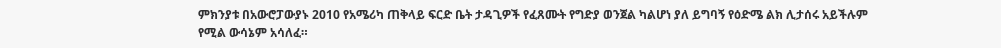ምክንያቱ በአውሮፓውያኑ 2010 የአሜሪካ ጠቅላይ ፍርድ ቤት ታዳጊዎች የፈጸሙት የግድያ ወንጀል ካልሆነ ያለ ይግባኝ የዕድሜ ልክ ሊታሰሩ አይችሉም የሚል ውሳኔም አሳለፈ።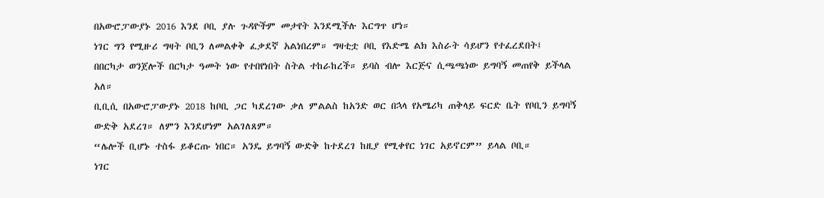በአውሮፓውያኑ 2016 እንደ ቦቢ ያሉ ጉዳዮችም መታየት እንደሚችሉ እርግጥ ሆነ።
ነገር ግን የሚዙሪ ግዛት ቦቢን ለመልቀቅ ፈቃደኛ አልነበረም። ግዛቲቷ ቦቢ የእድሜ ልክ እስራት ሳይሆን የተፈረደበት፤ በበርካታ ወንጀሎች በርካታ ዓመት ነው የተበየነበት ስትል ተከራከረች። ይባስ ብሎ እርጅና ሲጫጫነው ይግባኝ መጠየቅ ይችላል አለ።
ቢቢሲ በአውሮፓውያኑ 2018 ከቦቢ ጋር ካደረገው ቃለ ምልልስ ከአንድ ወር በኋላ የአሜሪካ ጠቅላይ ፍርድ ቤት የቦቢን ይግባኝ ውድቅ አደረገ። ለምን እንደሆነም አልገለጸም።
“ሌሎች ቢሆኑ ተስፋ ይቆርጡ ነበር። አንዴ ይግባኝ ውድቅ ከተደረገ ከዚያ የሚቀየር ነገር አይኖርም” ይላል ቦቢ።
ነገር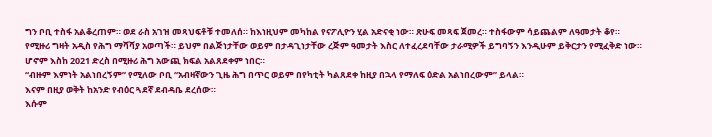ግን ቦቢ ተስፋ አልቆረጠም። ወደ ራስ አገዝ መጻህፍቶቹ ተመለሰ። ከእነዚህም መካከል የናፖሊዮን ሂል አድናቂ ነው። ጽሁፍ መጻፍ ጀመረ። ተስፋውም ሳይጨልም ለዓመታት ቆየ።
የሚዙሪ ግዛት አዲስ የሕግ ማሻሻያ አወጣች። ይህም በልጅነታቸው ወይም በታዳጊነታቸው ረጅም ዓመታት እስር ለተፈረደባቸው ታራሚዎች ይግባኝን እንዲሁም ይቅርታን የሚፈቅድ ነው።
ሆኖም እስከ 2021 ድረስ በሚዙሪ ሕግ አውጪ ክፍል አልጸደቀም ነበር።
“ብዙም እምነት አልነበረኝም” የሚለው ቦቢ “አብዛኛውን ጊዜ ሕግ በጥር ወይም በየካቲት ካልጸደቀ ከዚያ በኋላ የማለፍ ዕድል አልነበረውም” ይላል።
እናም በዚያ ወቅት ከአንድ የብዕር ጓደኛ ደብዳቤ ደረሰው።
እሱም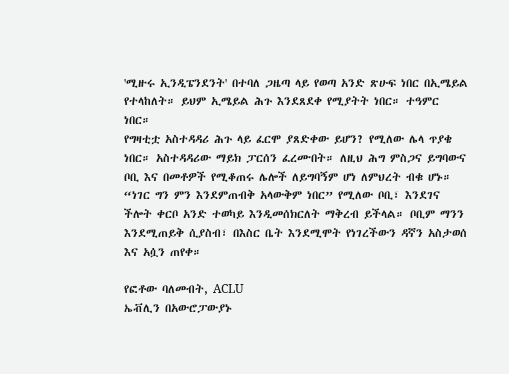'ሚዙሩ ኢንዲፔንደንት' በተባለ ጋዜጣ ላይ የወጣ አንድ ጽሁፍ ነበር በኢሜይል የተላከለት። ይህም ኢሜይል ሕጉ እንደጸደቀ የሚያትት ነበር። ተዓምር ነበር።
የግዛቲቷ አስተዳዳሪ ሕጉ ላይ ፈርሞ ያጸድቀው ይሆን? የሚለው ሌላ ጥያቄ ነበር። አስተዳዳሪው ማይክ ፓርሰን ፈረሙበት። ለዚህ ሕግ ምስጋና ይግባውና ቦቢ እና በመቶዎች የሚቆጠሩ ሌሎች ለይግባኝም ሆነ ለምህረት ብቁ ሆኑ።
“ነገር ግን ምን እንደምጠብቅ አላውቅም ነበር” የሚለው ቦቢ፣ እንደገና ችሎት ቀርቦ አንድ ተወካይ እንዲመሰክርለት ማቅረብ ይችላል። ቦቢም ማንን እንደሚጠይቅ ሲያስብ፣ በእስር ቤት እንደሚሞት የነገረችውን ዳኛን አስታወሰ እና አሷን ጠየቀ።

የፎቶው ባለመብት, ACLU
ኤቭሊን በአውሮፓውያኑ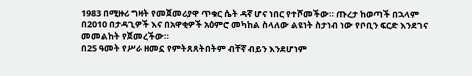1983 በሚዙሪ ግዛት የመጀመሪያዋ ጥቁር ሴት ዳኛ ሆና ነበር የተሾመችው። ጡረታ ከወጣች በኋላም በ2010 በታዳጊዎች እና በአዋቂዎች አዕምሮ መካከል ስላለው ልዩነት ስታነብ ነው የቦቢን ፍርድ እንደገና መመልከት የጀመረችው።
በ25 ዓመት የሥራ ዘመኗ የምትጸጸትበትም ብቸኛ ብይን እንደሆነም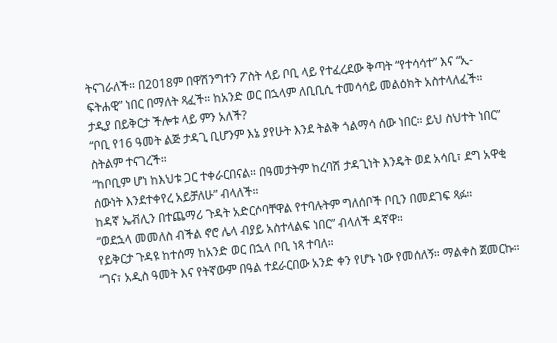ትናገራለች። በ2018ም በዋሽንግተን ፖስት ላይ ቦቢ ላይ የተፈረደው ቅጣት “የተሳሳተ” እና “ኢ-ፍትሐዊ” ነበር በማለት ጻፈች። ከአንድ ወር በኋላም ለቢቢሲ ተመሳሳይ መልዕክት አስተላለፈች።
ታዲያ በይቅርታ ችሎቱ ላይ ምን አለች?
“ቦቢ የ16 ዓመት ልጅ ታዳጊ ቢሆንም እኔ ያየሁት እንደ ትልቅ ጎልማሳ ሰው ነበር። ይህ ስህተት ነበር” ስትልም ተናገረች።
“ከቦቢም ሆነ ከእህቱ ጋር ተቀራርበናል። በዓመታትም ከረባሽ ታዳጊነት እንዴት ወደ አሳቢ፣ ደግ አዋቂ ሰውነት እንደተቀየረ አይቻለሁ” ብላለች።
ከዳኛ ኤቭሊን በተጨማሪ ጉዳት አድርሶባቸዋል የተባሉትም ግለሰቦች ቦቢን በመደገፍ ጻፉ።
“ወደኋላ መመለስ ብችል ኖሮ ሌላ ብያይ አስተላልፍ ነበር” ብላለች ዳኛዋ።
የይቅርታ ጉዳዩ ከተሰማ ከአንድ ወር በኋላ ቦቢ ነጻ ተባለ።
“ገና፣ አዲስ ዓመት እና የትኛውም በዓል ተደራርበው አንድ ቀን የሆኑ ነው የመሰለኝ። ማልቀስ ጀመርኩ።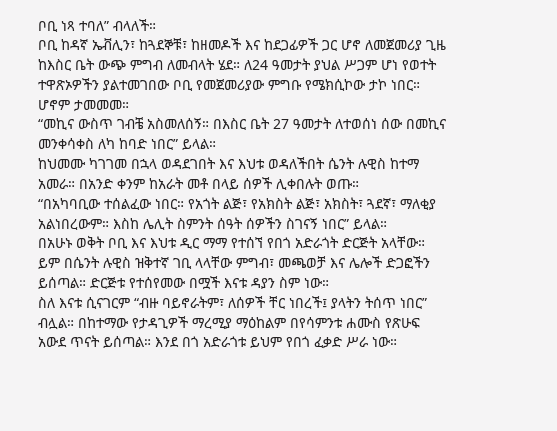ቦቢ ነጻ ተባለ” ብላለች።
ቦቢ ከዳኛ ኤቭሊን፣ ከጓደኞቹ፣ ከዘመዶች እና ከደጋፊዎች ጋር ሆኖ ለመጀመሪያ ጊዜ ከእስር ቤት ውጭ ምግብ ለመብላት ሄደ። ለ24 ዓመታት ያህል ሥጋም ሆነ የወተት ተዋጽኦዎችን ያልተመገበው ቦቢ የመጀመሪያው ምግቡ የሜክሲኮው ታኮ ነበር።
ሆኖም ታመመመ።
“መኪና ውስጥ ገብቼ አስመለሰኝ። በእስር ቤት 27 ዓመታት ለተወሰነ ሰው በመኪና መንቀሳቀስ ለካ ከባድ ነበር” ይላል።
ከህመሙ ካገገመ በኋላ ወዳደገበት እና እህቱ ወዳለችበት ሴንት ሉዊስ ከተማ አመራ። በአንድ ቀንም ከአራት መቶ በላይ ሰዎች ሊቀበሉት ወጡ።
“በአካባቢው ተሰልፈው ነበር። የአጎት ልጅ፣ የአክስት ልጅ፣ አክስት፣ ጓደኛ፣ ማለቂያ አልነበረውም። እስከ ሌሊት ስምንት ሰዓት ሰዎችን ስገናኝ ነበር” ይላል።
በአሁኑ ወቅት ቦቢ እና እህቱ ዲር ማማ የተሰኘ የበጎ አድራጎት ድርጅት አላቸው። ይም በሴንት ሉዊስ ዝቅተኛ ገቢ ላላቸው ምግብ፣ መጫወቻ እና ሌሎች ድጋፎችን ይሰጣል። ድርጅቱ የተሰየመው በሟች እናቱ ዳያን ስም ነው።
ስለ እናቱ ሲናገርም “ብዙ ባይኖራትም፣ ለሰዎች ቸር ነበረች፤ ያላትን ትሰጥ ነበር” ብሏል። በከተማው የታዳጊዎች ማረሚያ ማዕከልም በየሳምንቱ ሐሙስ የጽሁፍ አውደ ጥናት ይሰጣል። እንደ በጎ አድራጎቱ ይህም የበጎ ፈቃድ ሥራ ነው።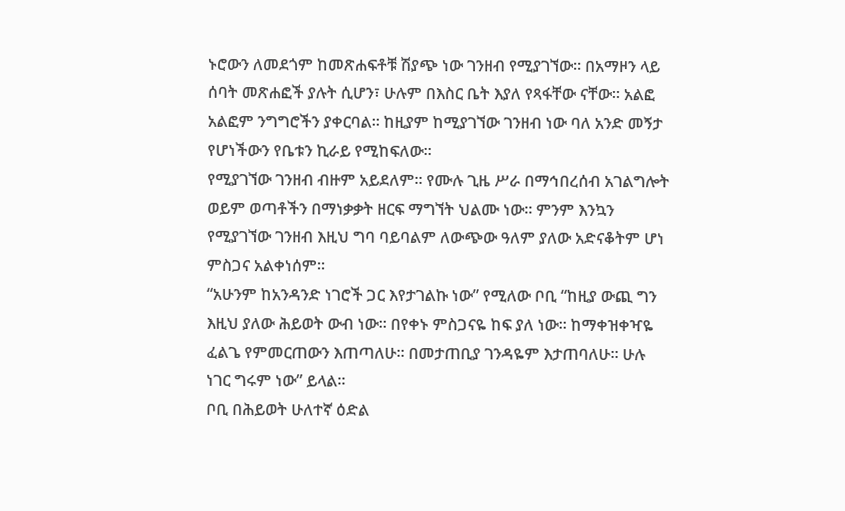ኑሮውን ለመደጎም ከመጽሐፍቶቹ ሽያጭ ነው ገንዘብ የሚያገኘው። በአማዞን ላይ ሰባት መጽሐፎች ያሉት ሲሆን፣ ሁሉም በእስር ቤት እያለ የጻፋቸው ናቸው። አልፎ አልፎም ንግግሮችን ያቀርባል። ከዚያም ከሚያገኘው ገንዘብ ነው ባለ አንድ መኝታ የሆነችውን የቤቱን ኪራይ የሚከፍለው።
የሚያገኘው ገንዘብ ብዙም አይደለም። የሙሉ ጊዜ ሥራ በማኅበረሰብ አገልግሎት ወይም ወጣቶችን በማነቃቃት ዘርፍ ማግኘት ህልሙ ነው። ምንም እንኳን የሚያገኘው ገንዘብ እዚህ ግባ ባይባልም ለውጭው ዓለም ያለው አድናቆትም ሆነ ምስጋና አልቀነሰም።
“አሁንም ከአንዳንድ ነገሮች ጋር እየታገልኩ ነው” የሚለው ቦቢ “ከዚያ ውጪ ግን እዚህ ያለው ሕይወት ውብ ነው። በየቀኑ ምስጋናዬ ከፍ ያለ ነው። ከማቀዝቀዣዬ ፈልጌ የምመርጠውን እጠጣለሁ። በመታጠቢያ ገንዳዬም እታጠባለሁ። ሁሉ ነገር ግሩም ነው” ይላል።
ቦቢ በሕይወት ሁለተኛ ዕድል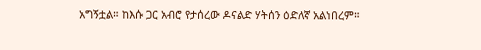አግኝቷል። ከእሱ ጋር አብሮ የታሰረው ዶናልድ ሃትሰን ዕድለኛ አልነበረም።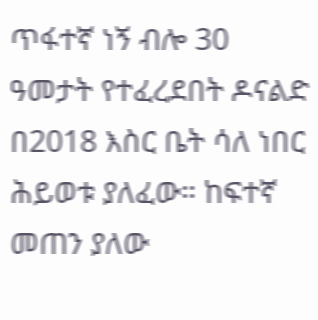ጥፋተኛ ነኝ ብሎ 30 ዓመታት የተፈረደበት ዶናልድ በ2018 እስር ቤት ሳለ ነበር ሕይወቱ ያለፈው። ከፍተኛ መጠን ያለው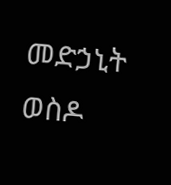መድኃኒት ወስዶ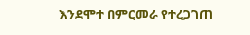እንደሞተ በምርመራ የተረጋገጠ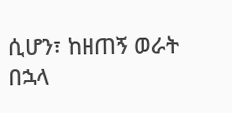ሲሆን፣ ከዘጠኝ ወራት በኋላ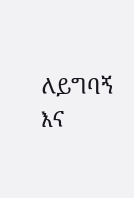ለይግባኝ እና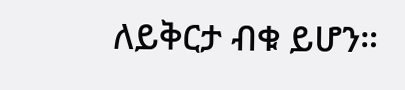ለይቅርታ ብቁ ይሆን።